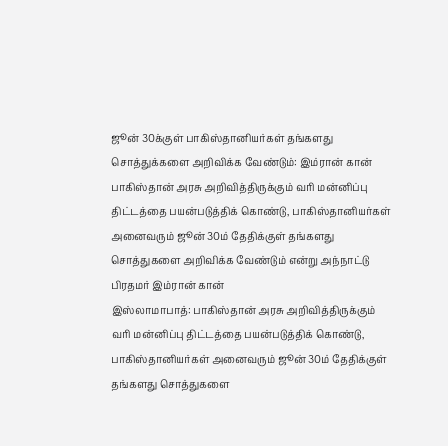ஜூன் 30க்குள் பாகிஸ்தானியர்கள் தங்களது சொத்துக்களை அறிவிக்க வேண்டும்: இம்ரான் கான்
பாகிஸ்தான் அரசு அறிவித்திருக்கும் வரி மன்னிப்பு திட்டத்தை பயன்படுத்திக் கொண்டு, பாகிஸ்தானியர்கள் அனைவரும் ஜூன் 30ம் தேதிக்குள் தங்களது சொத்துகளை அறிவிக்க வேண்டும் என்று அந்நாட்டு பிரதமர் இம்ரான் கான்
இஸ்லாமாபாத்: பாகிஸ்தான் அரசு அறிவித்திருக்கும் வரி மன்னிப்பு திட்டத்தை பயன்படுத்திக் கொண்டு, பாகிஸ்தானியர்கள் அனைவரும் ஜூன் 30ம் தேதிக்குள் தங்களது சொத்துகளை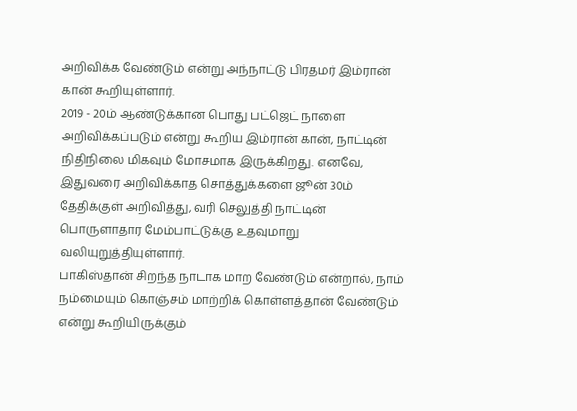அறிவிக்க வேண்டும் என்று அந்நாட்டு பிரதமர் இம்ரான் கான் கூறியுள்ளார்.
2019 - 20ம் ஆண்டுக்கான பொது பட்ஜெட் நாளை அறிவிக்கப்படும் என்று கூறிய இம்ரான் கான், நாட்டின் நிதிநிலை மிகவும் மோசமாக இருக்கிறது. எனவே, இதுவரை அறிவிக்காத சொத்துக்களை ஜூன் 30ம் தேதிக்குள் அறிவித்து, வரி செலுத்தி நாட்டின் பொருளாதார மேம்பாட்டுக்கு உதவுமாறு வலியுறுத்தியுள்ளார்.
பாகிஸ்தான் சிறந்த நாடாக மாற வேண்டும் என்றால், நாம் நம்மையும் கொஞ்சம் மாற்றிக் கொள்ளத்தான் வேண்டும் என்று கூறியிருக்கும்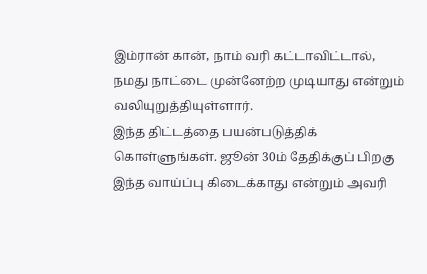இம்ரான் கான், நாம் வரி கட்டாவிட்டால், நமது நாட்டை முன்னேற்ற முடியாது என்றும் வலியுறுத்தியுள்ளார்.
இந்த திட்டத்தை பயன்படுத்திக் கொள்ளுங்கள். ஜூன் 30ம் தேதிக்குப் பிறகு இந்த வாய்ப்பு கிடைக்காது என்றும் அவரி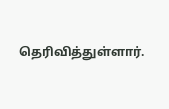தெரிவித்துள்ளார்.